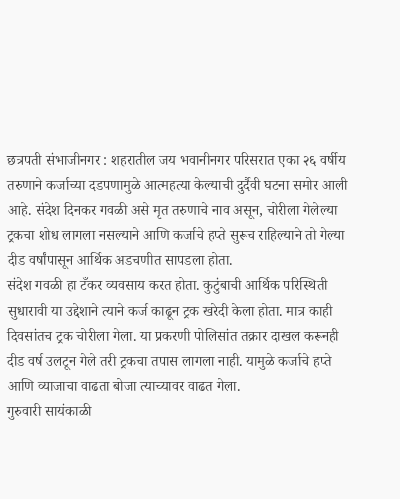छत्रपती संभाजीनगर : शहरातील जय भवानीनगर परिसरात एका २६ वर्षीय तरुणाने कर्जाच्या दडपणामुळे आत्महत्या केल्याची दुर्दैवी घटना समोर आली आहे. संदेश दिनकर गवळी असे मृत तरुणाचे नाव असून, चोरीला गेलेल्या ट्रकचा शोध लागला नसल्याने आणि कर्जाचे हप्ते सुरूच राहिल्याने तो गेल्या दीड वर्षांपासून आर्थिक अडचणीत सापडला होता.
संदेश गवळी हा टँकर व्यवसाय करत होता. कुटुंबाची आर्थिक परिस्थिती सुधारावी या उद्देशाने त्याने कर्ज काढून ट्रक खरेदी केला होता. मात्र काही दिवसांतच ट्रक चोरीला गेला. या प्रकरणी पोलिसांत तक्रार दाखल करूनही दीड वर्ष उलटून गेले तरी ट्रकचा तपास लागला नाही. यामुळे कर्जाचे हप्ते आणि व्याजाचा वाढता बोजा त्याच्यावर वाढत गेला.
गुरुवारी सायंकाळी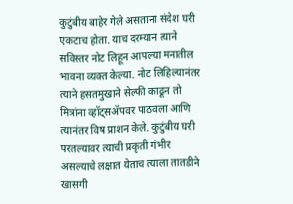कुटुंबीय बाहेर गेले असताना संदेश घरी एकटाच होता. याच दरम्यान त्याने सविस्तर नोट लिहून आपल्या मनातील भावना व्यक्त केल्या. नोट लिहिल्यानंतर त्याने हसतमुखाने सेल्फी काढून तो मित्रांना व्हॉट्सॲपवर पाठवला आणि त्यानंतर विष प्राशन केले. कुटुंबीय घरी परतल्यावर त्याची प्रकृती गंभीर असल्याचे लक्षात येताच त्याला तातडीने खासगी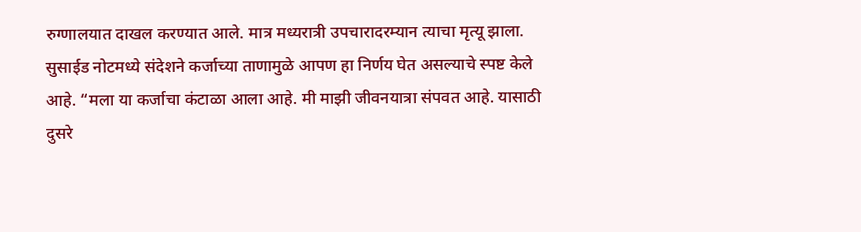रुग्णालयात दाखल करण्यात आले. मात्र मध्यरात्री उपचारादरम्यान त्याचा मृत्यू झाला.
सुसाईड नोटमध्ये संदेशने कर्जाच्या ताणामुळे आपण हा निर्णय घेत असल्याचे स्पष्ट केले आहे. “मला या कर्जाचा कंटाळा आला आहे. मी माझी जीवनयात्रा संपवत आहे. यासाठी दुसरे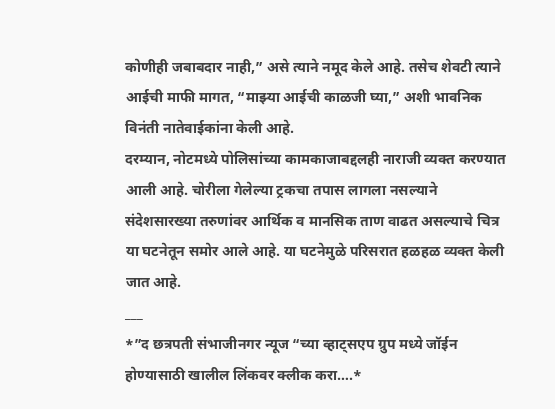कोणीही जबाबदार नाही,” असे त्याने नमूद केले आहे. तसेच शेवटी त्याने आईची माफी मागत, “माझ्या आईची काळजी घ्या,” अशी भावनिक विनंती नातेवाईकांना केली आहे.
दरम्यान, नोटमध्ये पोलिसांच्या कामकाजाबद्दलही नाराजी व्यक्त करण्यात आली आहे. चोरीला गेलेल्या ट्रकचा तपास लागला नसल्याने संदेशसारख्या तरुणांवर आर्थिक व मानसिक ताण वाढत असल्याचे चित्र या घटनेतून समोर आले आहे. या घटनेमुळे परिसरात हळहळ व्यक्त केली जात आहे.
___
*”द छत्रपती संभाजीनगर न्यूज “च्या व्हाट्सएप ग्रुप मध्ये जॉईन होण्यासाठी खालील लिंकवर क्लीक करा….*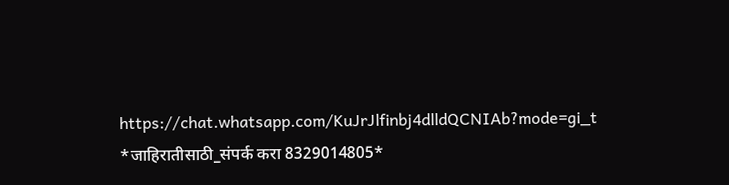https://chat.whatsapp.com/KuJrJlfinbj4dlldQCNIAb?mode=gi_t
*जाहिरातीसाठी_संपर्क करा 8329014805*